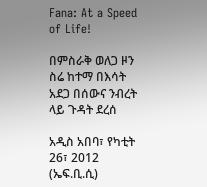Fana: At a Speed of Life!

በምስራቅ ወለጋ ዞን ስሬ ከተማ በእሳት አደጋ በሰውና ንብረት ላይ ጉዳት ደረሰ

አዲስ አበባ፣ የካቲት 26፣ 2012 (ኤፍ.ቢ.ሲ)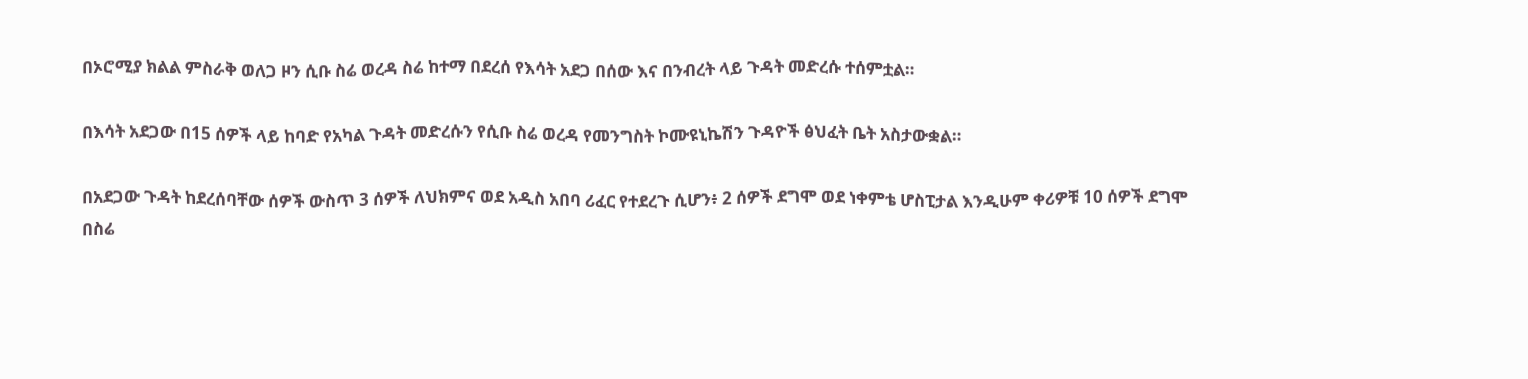በኦሮሚያ ክልል ምስራቅ ወለጋ ዞን ሲቡ ስሬ ወረዳ ስሬ ከተማ በደረሰ የእሳት አደጋ በሰው እና በንብረት ላይ ጉዳት መድረሱ ተሰምቷል።

በእሳት አደጋው በ15 ሰዎች ላይ ከባድ የአካል ጉዳት መድረሱን የሲቡ ስሬ ወረዳ የመንግስት ኮሙዩኒኬሽን ጉዳዮች ፅህፈት ቤት አስታውቋል።

በአደጋው ጉዳት ከደረሰባቸው ሰዎች ውስጥ 3 ሰዎች ለህክምና ወደ አዲስ አበባ ሪፈር የተደረጉ ሲሆን፥ 2 ሰዎች ደግሞ ወደ ነቀምቴ ሆስፒታል እንዲሁም ቀሪዎቹ 10 ሰዎች ደግሞ በስሬ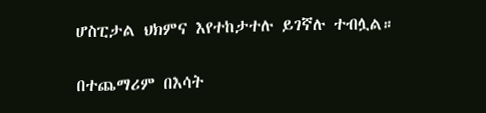ሆስፒታል ህክምና እየተከታተሉ ይገኛሉ ተብሏል።

በተጨማሪም በእሳት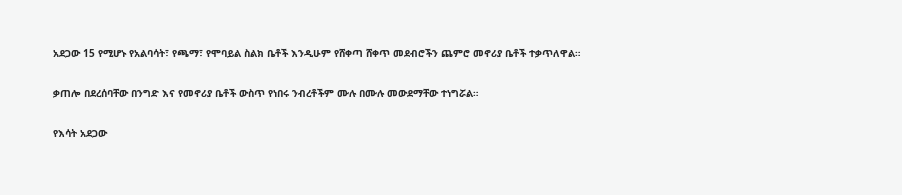አደጋው 15 የሚሆኑ የአልባሳት፣ የጫማ፣ የሞባይል ስልክ ቤቶች እንዲሁም የሸቀጣ ሸቀጥ መደብሮችን ጨምሮ መኖሪያ ቤቶች ተቃጥለዋል።

ቃጠሎ በደረሰባቸው በንግድ እና የመኖሪያ ቤቶች ውስጥ የነበሩ ንብረቶችም ሙሉ በሙሉ መውደማቸው ተነግሯል።

የእሳት አደጋው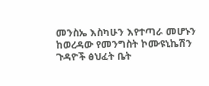መንስኤ እስካሁን እየተጣራ መሆኑን ከወረዳው የመንግስት ኮሙዩኒኬሽን ጉዳዮች ፅህፈት ቤት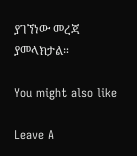ያገኘነው መረጃ ያመላክታል።

You might also like

Leave A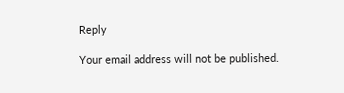Reply

Your email address will not be published.